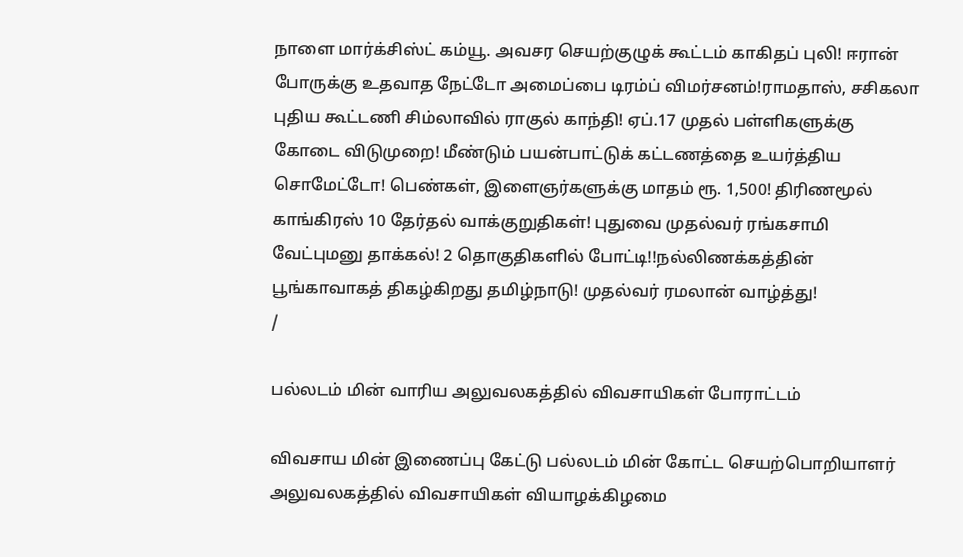நாளை மார்க்சிஸ்ட் கம்யூ. அவசர செயற்குழுக் கூட்டம் காகிதப் புலி! ஈரான் போருக்கு உதவாத நேட்டோ அமைப்பை டிரம்ப் விமர்சனம்!ராமதாஸ், சசிகலா புதிய கூட்டணி சிம்லாவில் ராகுல் காந்தி! ஏப்.17 முதல் பள்ளிகளுக்கு கோடை விடுமுறை! மீண்டும் பயன்பாட்டுக் கட்டணத்தை உயர்த்திய சொமேட்டோ! பெண்கள், இளைஞர்களுக்கு மாதம் ரூ. 1,500! திரிணமூல் காங்கிரஸ் 10 தேர்தல் வாக்குறுதிகள்! புதுவை முதல்வர் ரங்கசாமி வேட்புமனு தாக்கல்! 2 தொகுதிகளில் போட்டி!!நல்லிணக்கத்தின் பூங்காவாகத் திகழ்கிறது தமிழ்நாடு! முதல்வர் ரமலான் வாழ்த்து!
/

பல்லடம் மின் வாரிய அலுவலகத்தில் விவசாயிகள் போராட்டம்

விவசாய மின் இணைப்பு கேட்டு பல்லடம் மின் கோட்ட செயற்பொறியாளர் அலுவலகத்தில் விவசாயிகள் வியாழக்கிழமை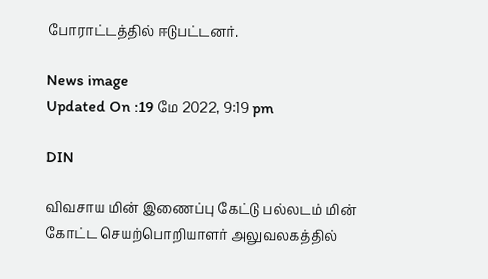போராட்டத்தில் ஈடுபட்டனர்.

News image
Updated On :19 மே 2022, 9:19 pm

DIN

விவசாய மின் இணைப்பு கேட்டு பல்லடம் மின் கோட்ட செயற்பொறியாளர் அலுவலகத்தில்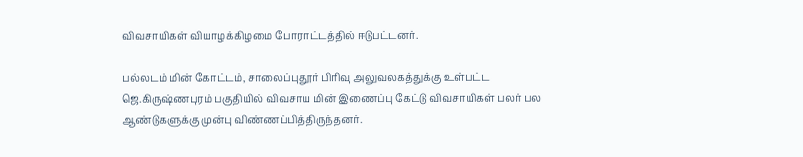விவசாயிகள் வியாழக்கிழமை போராட்டத்தில் ஈடுபட்டனர்.

பல்லடம் மின் கோட்டம், சாலைப்புதூர் பிரிவு அலுவலகத்துக்கு உள்பட்ட ஜெ.கிருஷ்ணபுரம் பகுதியில் விவசாய மின் இணைப்பு கேட்டு விவசாயிகள் பலர் பல ஆண்டுகளுக்கு முன்பு விண்ணப்பித்திருந்தனர்.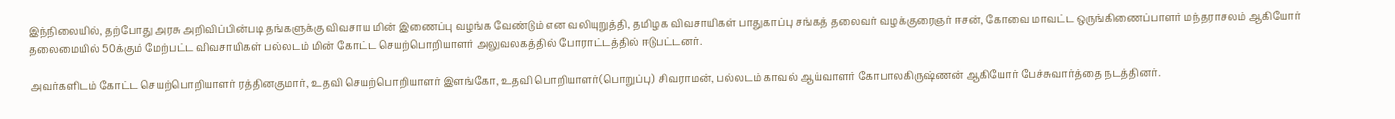இந்நிலையில், தற்போது அரசு அறிவிப்பின்படி தங்களுக்கு விவசாய மின் இணைப்பு வழங்க வேண்டும் என வலியுறுத்தி, தமிழக விவசாயிகள் பாதுகாப்பு சங்கத் தலைவர் வழக்குரைஞர் ஈசன், கோவை மாவட்ட ஒருங்கிணைப்பாளர் மந்தராசலம் ஆகியோர் தலைமையில் 50க்கும் மேற்பட்ட விவசாயிகள் பல்லடம் மின் கோட்ட செயற்பொறியாளர் அலுவலகத்தில் போராட்டத்தில் ஈடுபட்டனர்.

அவர்களிடம் கோட்ட செயற்பொறியாளர் ரத்தினகுமார், உதவி செயற்பொறியாளர் இளங்கோ, உதவி பொறியாளர்(பொறுப்பு) சிவராமன், பல்லடம் காவல் ஆய்வாளர் கோபாலகிருஷ்ணன் ஆகியோர் பேச்சுவார்த்தை நடத்தினர்.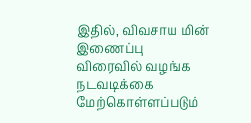இதில், விவசாய மின் இணைப்பு விரைவில் வழங்க நடவடிக்கை மேற்கொள்ளப்படும்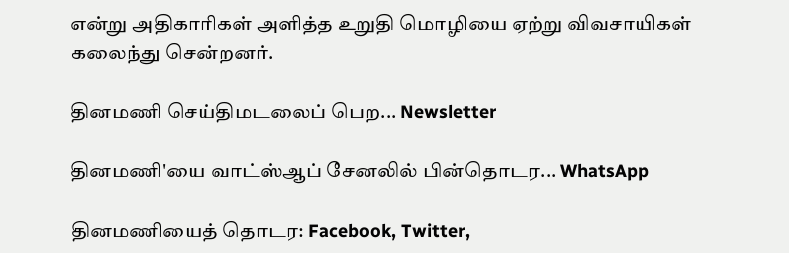என்று அதிகாரிகள் அளித்த உறுதி மொழியை ஏற்று விவசாயிகள் கலைந்து சென்றனர்.

தினமணி செய்திமடலைப் பெற... Newsletter

தினமணி'யை வாட்ஸ்ஆப் சேனலில் பின்தொடர... WhatsApp

தினமணியைத் தொடர: Facebook, Twitter,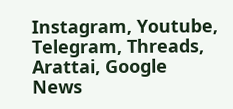Instagram, Youtube, Telegram, Threads, Arattai, Google News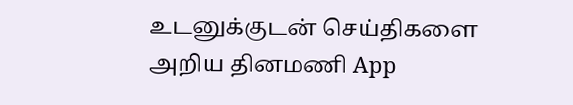உடனுக்குடன் செய்திகளை அறிய தினமணி App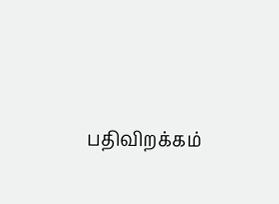பதிவிறக்கம்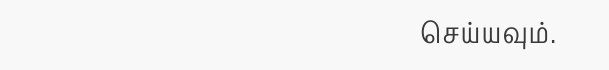செய்யவும்.